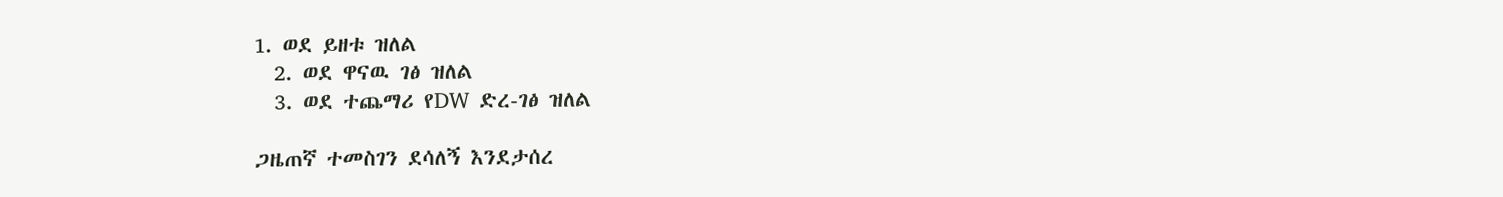1. ወደ ይዘቱ ዝለል
  2. ወደ ዋናዉ ገፅ ዝለል
  3. ወደ ተጨማሪ የDW ድረ-ገፅ ዝለል

ጋዜጠኛ ተመስገን ደሳለኝ እንደታሰረ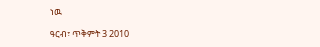ነዉ

ዓርብ፣ ጥቅምት 3 2010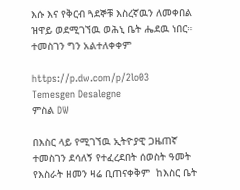እሱ እና የቅርብ ጓደኞቹ እስረኛዉን ለመቀበል ዝዋይ ወደሚገኘዉ ወሕኒ ቤት ሔደዉ ነበር። ተመስገን ግን አልተለቀቀም

https://p.dw.com/p/2lo03
Temesgen Desalegne
ምስል DW

በእስር ላይ የሚገኘዉ ኢትዮያዊ ጋዜጠኛ ተመስገን ደሳለኝ የተፈረደበት ሰወስት ዓመት  የእስራት ዘመን ዛሬ ቢጠናቀቅም  ከእስር ቤት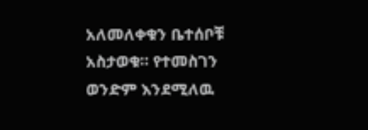አለመለቀቁን ቤተሰቦቹ አስታወቁ። የተመስገን ወንድም እንደሚለዉ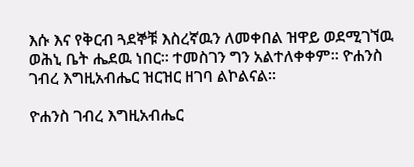እሱ እና የቅርብ ጓደኞቹ እስረኛዉን ለመቀበል ዝዋይ ወደሚገኘዉ ወሕኒ ቤት ሔደዉ ነበር። ተመስገን ግን አልተለቀቀም። ዮሐንስ ገብረ እግዚአብሔር ዝርዝር ዘገባ ልኮልናል።

ዮሐንስ ገብረ እግዚአብሔር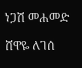ነጋሽ መሐመድ

ሸዋዬ ለገሰ